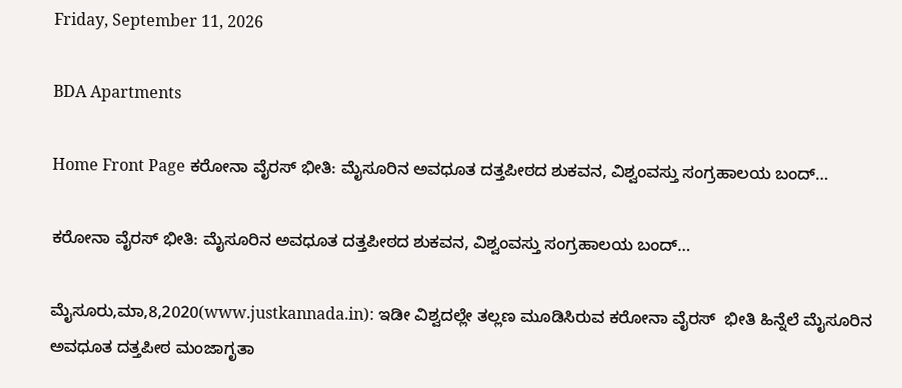Friday, September 11, 2026

BDA Apartments

Home Front Page ಕರೋನಾ ವೈರಸ್ ಭೀತಿ: ಮೈಸೂರಿನ ಅವಧೂತ ದತ್ತಪೀಠದ ಶುಕವನ, ವಿಶ್ವಂವಸ್ತು ಸಂಗ್ರಹಾಲಯ ಬಂದ್…

ಕರೋನಾ ವೈರಸ್ ಭೀತಿ: ಮೈಸೂರಿನ ಅವಧೂತ ದತ್ತಪೀಠದ ಶುಕವನ, ವಿಶ್ವಂವಸ್ತು ಸಂಗ್ರಹಾಲಯ ಬಂದ್…

ಮೈಸೂರು,ಮಾ,8,2020(www.justkannada.in): ಇಡೀ ವಿಶ್ವದಲ್ಲೇ ತಲ್ಲಣ ಮೂಡಿಸಿರುವ ಕರೋನಾ ವೈರಸ್  ಭೀತಿ ಹಿನ್ನೆಲೆ ಮೈಸೂರಿನ ಅವಧೂತ ದತ್ತಪೀಠ ಮಂಜಾಗೃತಾ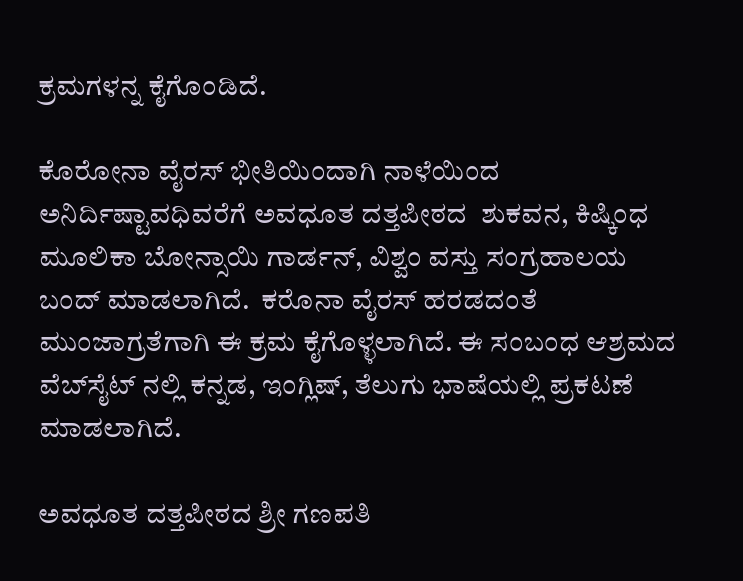ಕ್ರಮಗಳನ್ನ ಕೈಗೊಂಡಿದೆ.

ಕೊರೋನಾ ವೈರಸ್ ಭೀತಿಯಿಂದಾಗಿ ನಾಳೆಯಿಂದ ಅನಿರ್ದಿಷ್ಟಾವಧಿವರೆಗೆ ಅವಧೂತ ದತ್ತಪೀಠದ  ಶುಕವನ, ಕಿಷ್ಕಿಂಧ ಮೂಲಿಕಾ ಬೋನ್ಸಾಯಿ ಗಾರ್ಡನ್, ವಿಶ್ವಂ ವಸ್ತು ಸಂಗ್ರಹಾಲಯ ಬಂದ್ ಮಾಡಲಾಗಿದೆ.  ಕರೊನಾ ವೈರಸ್ ಹರಡದಂತೆ ಮುಂಜಾಗ್ರತೆಗಾಗಿ ಈ ಕ್ರಮ ಕೈಗೊಳ್ಳಲಾಗಿದೆ. ಈ ಸಂಬಂಧ ಆಶ್ರಮದ ವೆಬ್‌ಸೈಟ್‌ ನಲ್ಲಿ ಕನ್ನಡ, ಇಂಗ್ಲಿಷ್, ತೆಲುಗು ಭಾಷೆಯಲ್ಲಿ ಪ್ರಕಟಣೆ ಮಾಡಲಾಗಿದೆ.

ಅವಧೂತ ದತ್ತಪೀಠದ ಶ್ರೀ ಗಣಪತಿ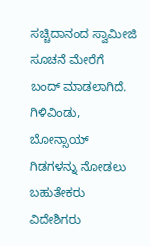ಸಚ್ಚಿದಾನಂದ ಸ್ವಾಮೀಜಿ ಸೂಚನೆ ಮೇರೆಗೆ  ಬಂದ್ ಮಾಡಲಾಗಿದೆ. ಗಿಳಿವಿಂಡು, ಬೋನ್ಸಾಯ್ ಗಿಡಗಳನ್ನು ನೋಡಲು ಬಹುತೇಕರು ವಿದೇಶಿಗರು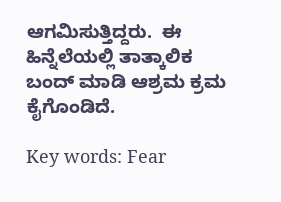ಆಗಮಿಸುತ್ತಿದ್ದರು.  ಈ ಹಿನ್ನೆಲೆಯಲ್ಲಿ ತಾತ್ಕಾಲಿಕ ಬಂದ್ ಮಾಡಿ ಆಶ್ರಮ ಕ್ರಮ ಕೈಗೊಂಡಿದೆ.

Key words: Fear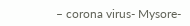– corona virus- Mysore-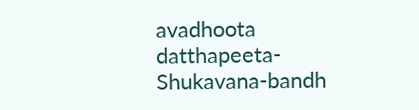avadhoota datthapeeta- Shukavana-bandh